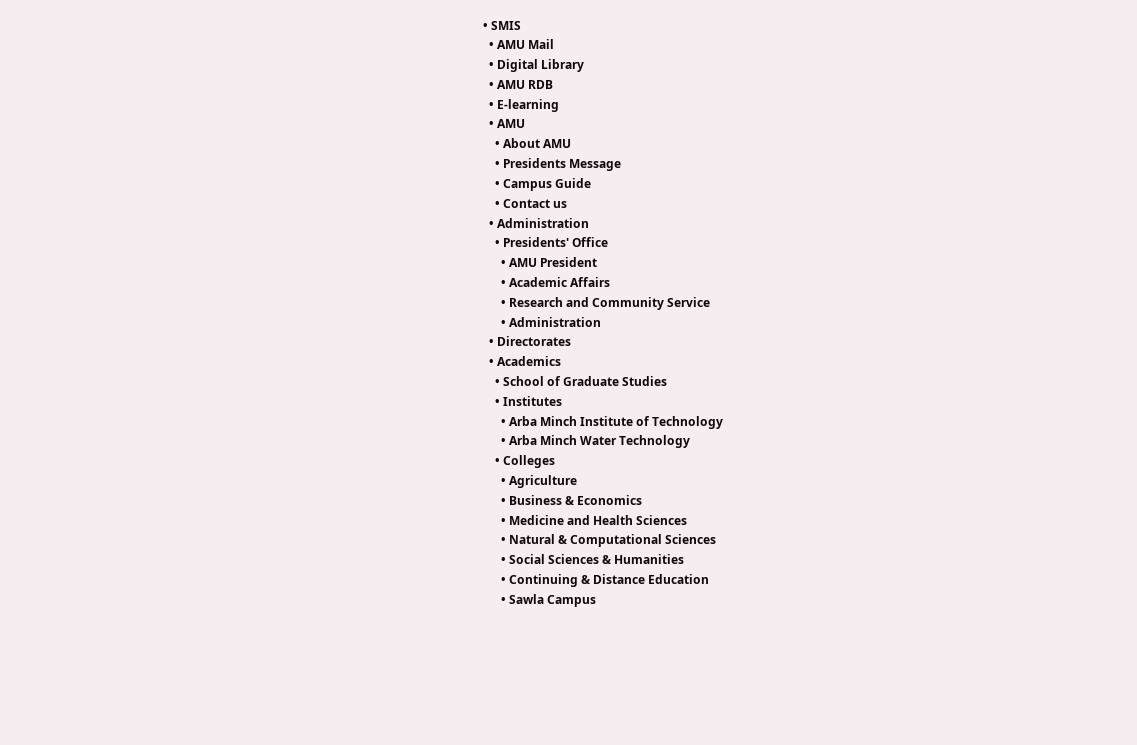• SMIS
  • AMU Mail
  • Digital Library
  • AMU RDB
  • E-learning
  • AMU
    • About AMU
    • Presidents Message
    • Campus Guide
    • Contact us
  • Administration
    • Presidents' Office
      • AMU President
      • Academic Affairs
      • Research and Community Service
      • Administration
  • Directorates
  • Academics
    • School of Graduate Studies
    • Institutes
      • Arba Minch Institute of Technology
      • Arba Minch Water Technology
    • Colleges
      • Agriculture
      • Business & Economics
      • Medicine and Health Sciences
      • Natural & Computational Sciences
      • Social Sciences & Humanities
      • Continuing & Distance Education
      • Sawla Campus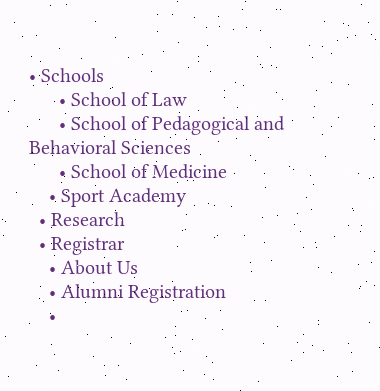• Schools
      • School of Law
      • School of Pedagogical and Behavioral Sciences
      • School of Medicine
    • Sport Academy
  • Research
  • Registrar
    • About Us
    • Alumni Registration
    •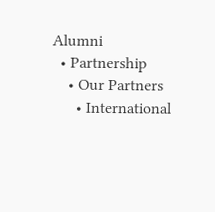Alumni
  • Partnership
    • Our Partners
      • International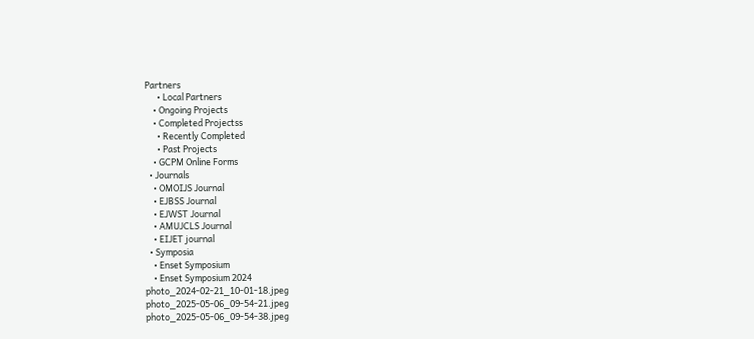Partners
      • Local Partners
    • Ongoing Projects
    • Completed Projectss
      • Recently Completed
      • Past Projects
    • GCPM Online Forms
  • Journals
    • OMOIJS Journal
    • EJBSS Journal
    • EJWST Journal
    • AMUJCLS Journal
    • EIJET journal
  • Symposia
    • Enset Symposium
    • Enset Symposium 2024
photo_2024-02-21_10-01-18.jpeg
photo_2025-05-06_09-54-21.jpeg
photo_2025-05-06_09-54-38.jpeg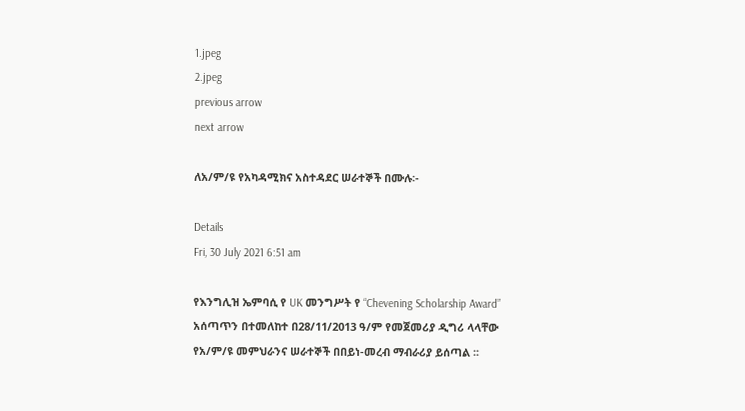1.jpeg
2.jpeg
previous arrow
next arrow

ለአ/ም/ዩ የአካዳሚክና አስተዳደር ሠራተኞች በሙሉ፡-

Details
Fri, 30 July 2021 6:51 am

የእንግሊዝ ኤምባሲ የ UK መንግሥት የ “Chevening Scholarship Award” አሰጣጥን በተመለከተ በ28/11/2013 ዓ/ም የመጀመሪያ ዲግሪ ላላቸው የአ/ም/ዩ መምህራንና ሠራተኞች በበይነ-መረብ ማብራሪያ ይሰጣል ፡፡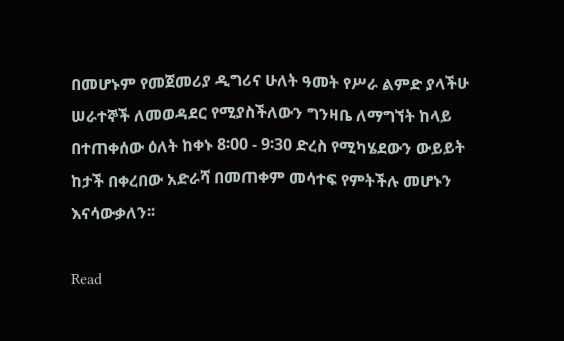በመሆኑም የመጀመሪያ ዲግሪና ሁለት ዓመት የሥራ ልምድ ያላችሁ ሠራተኞች ለመወዳደር የሚያስችለውን ግንዛቤ ለማግኘት ከላይ በተጠቀሰው ዕለት ከቀኑ 8፡00 - 9፡30 ድረስ የሚካሄደውን ውይይት ከታች በቀረበው አድራሻ በመጠቀም መሳተፍ የምትችሉ መሆኑን እናሳውቃለን፡፡

Read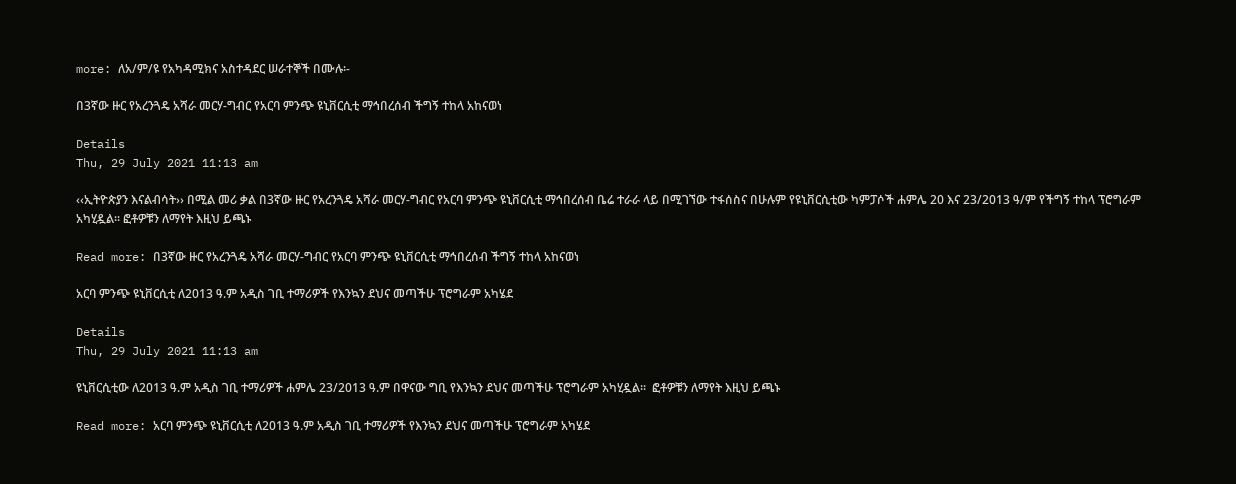more: ለአ/ም/ዩ የአካዳሚክና አስተዳደር ሠራተኞች በሙሉ፡-

በ3ኛው ዙር የአረንጓዴ አሻራ መርሃ-ግብር የአርባ ምንጭ ዩኒቨርሲቲ ማኅበረሰብ ችግኝ ተከላ አከናወነ

Details
Thu, 29 July 2021 11:13 am

‹‹ኢትዮጵያን እናልብሳት›› በሚል መሪ ቃል በ3ኛው ዙር የአረንጓዴ አሻራ መርሃ-ግብር የአርባ ምንጭ ዩኒቨርሲቲ ማኅበረሰብ ቤሬ ተራራ ላይ በሚገኘው ተፋሰስና በሁሉም የዩኒቨርሲቲው ካምፓሶች ሐምሌ 20 እና 23/2013 ዓ/ም የችግኝ ተከላ ፕሮግራም አካሂዷል፡፡ ፎቶዎቹን ለማየት እዚህ ይጫኑ

Read more: በ3ኛው ዙር የአረንጓዴ አሻራ መርሃ-ግብር የአርባ ምንጭ ዩኒቨርሲቲ ማኅበረሰብ ችግኝ ተከላ አከናወነ

አርባ ምንጭ ዩኒቨርሲቲ ለ2013 ዓ.ም አዲስ ገቢ ተማሪዎች የእንኳን ደህና መጣችሁ ፕሮግራም አካሄደ

Details
Thu, 29 July 2021 11:13 am

ዩኒቨርሲቲው ለ2013 ዓ.ም አዲስ ገቢ ተማሪዎች ሐምሌ 23/2013 ዓ.ም በዋናው ግቢ የእንኳን ደህና መጣችሁ ፕሮግራም አካሂዷል፡፡  ፎቶዎቹን ለማየት እዚህ ይጫኑ

Read more: አርባ ምንጭ ዩኒቨርሲቲ ለ2013 ዓ.ም አዲስ ገቢ ተማሪዎች የእንኳን ደህና መጣችሁ ፕሮግራም አካሄደ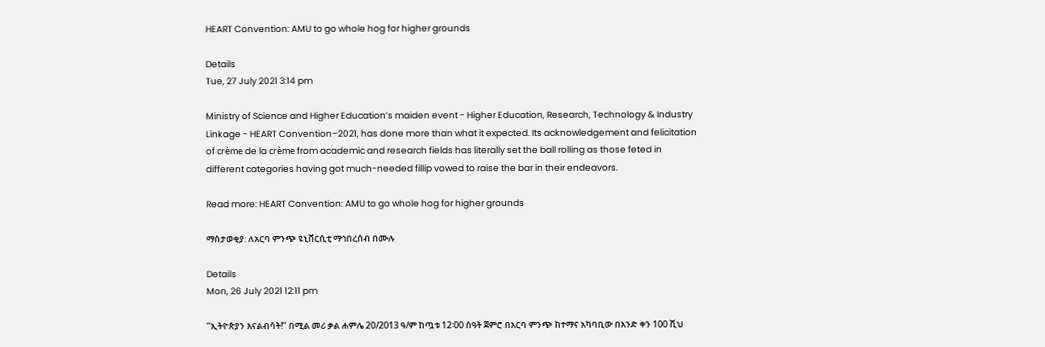HEART Convention: AMU to go whole hog for higher grounds

Details
Tue, 27 July 2021 3:14 pm

Ministry of Science and Higher Education’s maiden event - Higher Education, Research, Technology & Industry Linkage - HEART Convention–2021, has done more than what it expected. Its acknowledgement and felicitation of crème de la crème from academic and research fields has literally set the ball rolling as those feted in different categories having got much-needed fillip vowed to raise the bar in their endeavors.

Read more: HEART Convention: AMU to go whole hog for higher grounds

ማስታወቂያ: ለአርባ ምንጭ ዩኒቨርሲቲ ማኅበረሰብ በሙሉ

Details
Mon, 26 July 2021 12:11 pm

ʻʻኢትዮጵያን እናልብሳት!ʼʼ በሚል መሪ ቃል ሐምሌ 20/2013 ዓ/ም ከጧቱ 12፡00 ሰዓት ጀምሮ በአርባ ምንጭ ከተማና አካባቢው በአንድ ቀን 100 ሺህ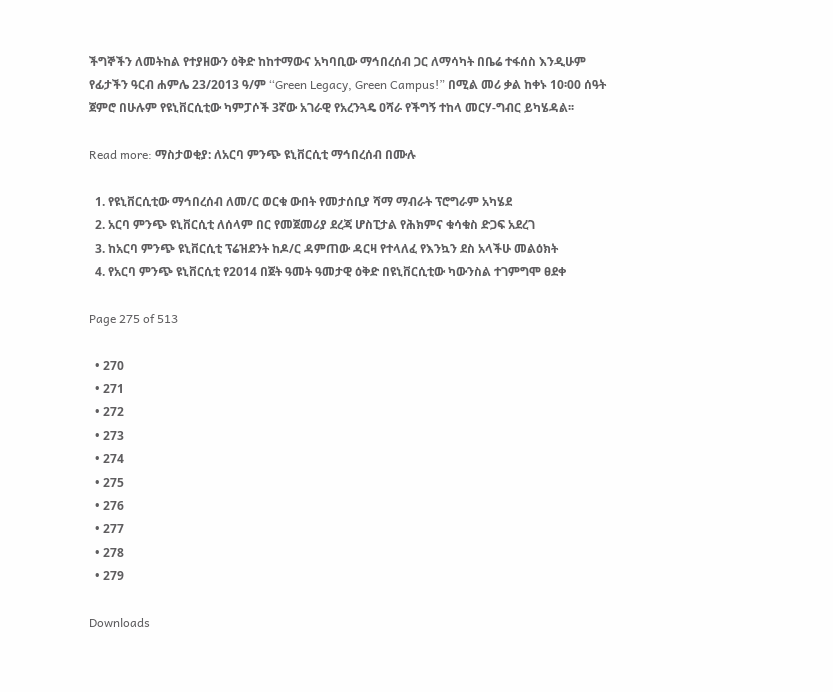ችግኞችን ለመትከል የተያዘውን ዕቅድ ከከተማውና አካባቢው ማኅበረሰብ ጋር ለማሳካት በቤሬ ተፋሰስ እንዲሁም የፊታችን ዓርብ ሐምሌ 23/2013 ዓ/ም ʻʻGreen Legacy, Green Campus!” በሚል መሪ ቃል ከቀኑ 10፡00 ሰዓት ጀምሮ በሁሉም የዩኒቨርሲቲው ካምፓሶች 3ኛው አገራዊ የአረንጓዴ ዐሻራ የችግኝ ተከላ መርሃ-ግብር ይካሄዳል፡፡

Read more: ማስታወቂያ: ለአርባ ምንጭ ዩኒቨርሲቲ ማኅበረሰብ በሙሉ

  1. የዩኒቨርሲቲው ማኅበረሰብ ለመ/ር ወርቁ ውበት የመታሰቢያ ሻማ ማብራት ፕሮግራም አካሄደ
  2. አርባ ምንጭ ዩኒቨርሲቲ ለሰላም በር የመጀመሪያ ደረጃ ሆስፒታል የሕክምና ቁሳቁስ ድጋፍ አደረገ
  3. ከአርባ ምንጭ ዩኒቨርሲቲ ፕሬዝደንት ከዶ/ር ዳምጠው ዳርዛ የተላለፈ የእንኳን ደስ አላችሁ መልዕክት
  4. የአርባ ምንጭ ዩኒቨርሲቲ የ2014 በጀት ዓመት ዓመታዊ ዕቅድ በዩኒቨርሲቲው ካውንስል ተገምግሞ ፀደቀ

Page 275 of 513

  • 270
  • 271
  • 272
  • 273
  • 274
  • 275
  • 276
  • 277
  • 278
  • 279

Downloads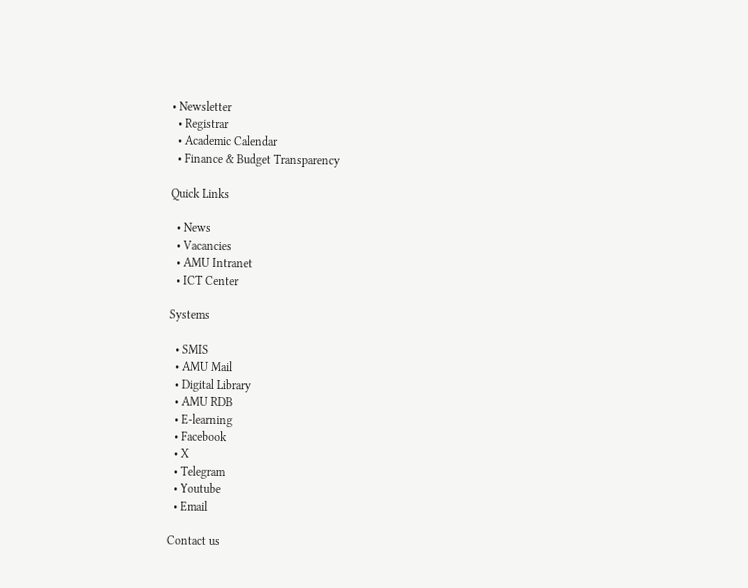• Newsletter
  • Registrar
  • Academic Calendar
  • Finance & Budget Transparency

Quick Links

  • News
  • Vacancies
  • AMU Intranet
  • ICT Center

Systems

  • SMIS
  • AMU Mail
  • Digital Library
  • AMU RDB
  • E-learning
  • Facebook
  • X
  • Telegram
  • Youtube
  • Email

Contact us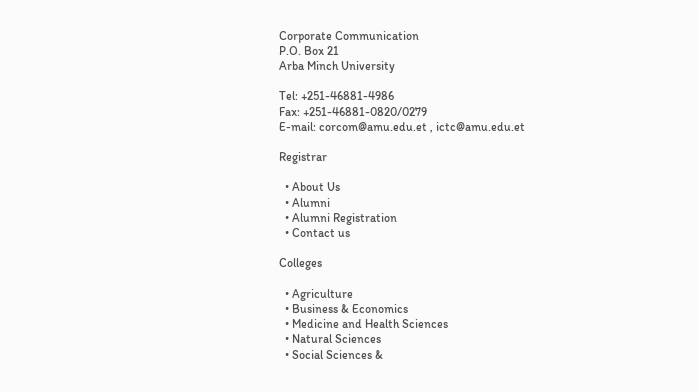Corporate Communication
P.O. Box 21
Arba Minch University

Tel: +251-46881-4986
Fax: +251-46881-0820/0279
E-mail: corcom@amu.edu.et , ictc@amu.edu.et

Registrar

  • About Us
  • Alumni
  • Alumni Registration
  • Contact us

Colleges

  • Agriculture
  • Business & Economics
  • Medicine and Health Sciences
  • Natural Sciences
  • Social Sciences &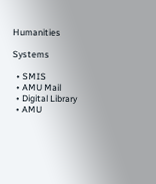Humanities

Systems

  • SMIS
  • AMU Mail
  • Digital Library
  • AMU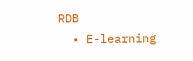RDB
  • E-learning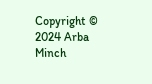Copyright © 2024 Arba Minch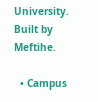University. Built by Meftihe.

  • Campus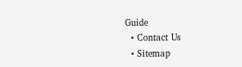Guide
  • Contact Us
  • Sitemap